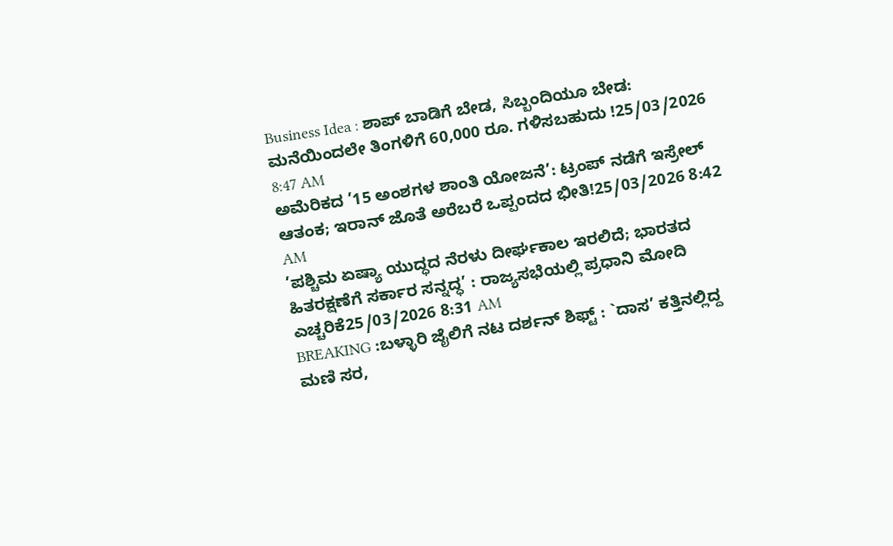Business Idea : ಶಾಪ್ ಬಾಡಿಗೆ ಬೇಡ, ಸಿಬ್ಬಂದಿಯೂ ಬೇಡ: ಮನೆಯಿಂದಲೇ ತಿಂಗಳಿಗೆ 60,000 ರೂ. ಗಳಿಸಬಹುದು !25/03/2026 8:47 AM
ಅಮೆರಿಕದ ’15 ಅಂಶಗಳ ಶಾಂತಿ ಯೋಜನೆ’: ಟ್ರಂಪ್ ನಡೆಗೆ ಇಸ್ರೇಲ್ ಆತಂಕ; ಇರಾನ್ ಜೊತೆ ಅರೆಬರೆ ಒಪ್ಪಂದದ ಭೀತಿ!25/03/2026 8:42 AM
’ಪಶ್ಚಿಮ ಏಷ್ಯಾ ಯುದ್ಧದ ನೆರಳು ದೀರ್ಘಕಾಲ ಇರಲಿದೆ; ಭಾರತದ ಹಿತರಕ್ಷಣೆಗೆ ಸರ್ಕಾರ ಸನ್ನದ್ಧ’ : ರಾಜ್ಯಸಭೆಯಲ್ಲಿ ಪ್ರಧಾನಿ ಮೋದಿ ಎಚ್ಚರಿಕೆ25/03/2026 8:31 AM
BREAKING :ಬಳ್ಳಾರಿ ಜೈಲಿಗೆ ನಟ ದರ್ಶನ್ ಶಿಫ್ಟ್ : `ದಾಸ’ ಕತ್ತಿನಲ್ಲಿದ್ದ ಮಣಿ ಸರ,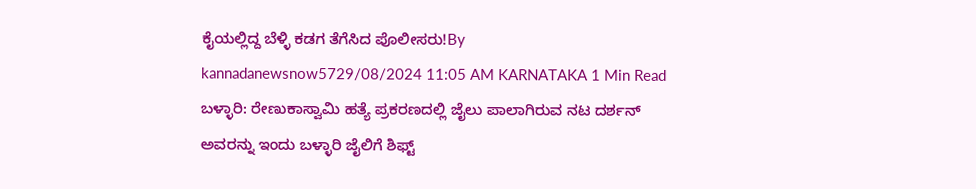ಕೈಯಲ್ಲಿದ್ದ ಬೆಳ್ಳಿ ಕಡಗ ತೆಗೆಸಿದ ಪೊಲೀಸರು!By kannadanewsnow5729/08/2024 11:05 AM KARNATAKA 1 Min Read ಬಳ್ಳಾರಿ: ರೇಣುಕಾಸ್ವಾಮಿ ಹತ್ಯೆ ಪ್ರಕರಣದಲ್ಲಿ ಜೈಲು ಪಾಲಾಗಿರುವ ನಟ ದರ್ಶನ್ ಅವರನ್ನು ಇಂದು ಬಳ್ಳಾರಿ ಜೈಲಿಗೆ ಶಿಫ್ಟ್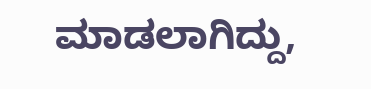ಮಾಡಲಾಗಿದ್ದು,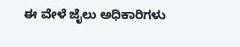ಈ ವೇಳೆ ಜೈಲು ಅಧಿಕಾರಿಗಳು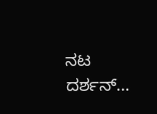ನಟ ದರ್ಶನ್…